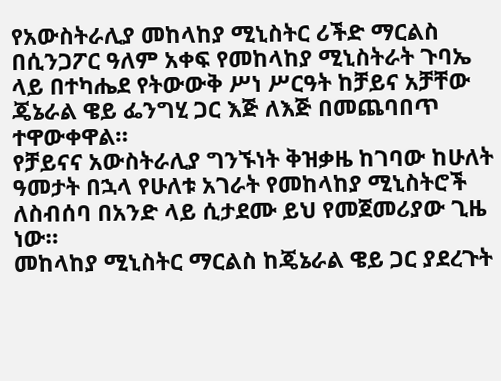የአውስትራሊያ መከላከያ ሚኒስትር ሪችድ ማርልስ በሲንጋፖር ዓለም አቀፍ የመከላከያ ሚኒስትራት ጉባኤ ላይ በተካሔደ የትውውቅ ሥነ ሥርዓት ከቻይና አቻቸው ጄኔራል ዌይ ፌንግሂ ጋር እጅ ለእጅ በመጨባበጥ ተዋውቀዋል።
የቻይናና አውስትራሊያ ግንኙነት ቅዝቃዜ ከገባው ከሁለት ዓመታት በኋላ የሁለቱ አገራት የመከላከያ ሚኒስትሮች ለስብሰባ በአንድ ላይ ሲታደሙ ይህ የመጀመሪያው ጊዜ ነው።
መከላከያ ሚኒስትር ማርልስ ከጄኔራል ዌይ ጋር ያደረጉት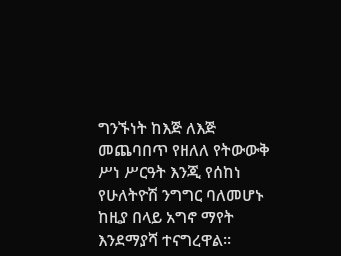ግንኙነት ከእጅ ለእጅ መጨባበጥ የዘለለ የትውውቅ ሥነ ሥርዓት እንጂ የሰከነ የሁለትዮሽ ንግግር ባለመሆኑ ከዚያ በላይ አግኖ ማየት እንደማያሻ ተናግረዋል።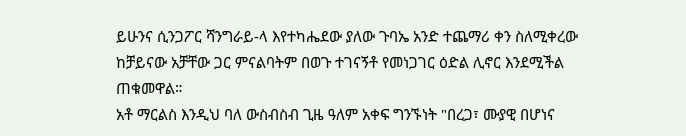ይሁንና ሲንጋፖር ሻንግራይ-ላ እየተካሔደው ያለው ጉባኤ አንድ ተጨማሪ ቀን ስለሚቀረው ከቻይናው አቻቸው ጋር ምናልባትም በወጉ ተገናኝቶ የመነጋገር ዕድል ሊኖር እንደሚችል ጠቁመዋል።
አቶ ማርልስ እንዲህ ባለ ውስብስብ ጊዜ ዓለም አቀፍ ግንኙነት "በረጋ፣ ሙያዊ በሆነና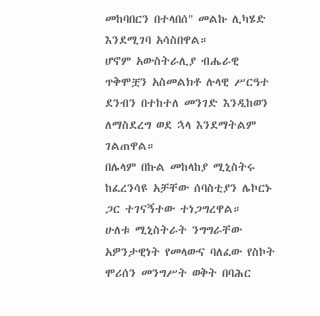መከባበርን በተላበሰ" መልኩ ሊካሄድ እንደሚገባ አሳስበዋል።
ሆኖም አውስትራሊያ ብሔራዊ ጥቅሞቿን አስመልክቶ ሉላዊ ሥርዓተ ደንብን በተከተለ መንገድ እንዲከወን ለማስደረግ ወደ ኋላ እንደማትልም ገልጠዋል።
በሌላም በኩል መከላከያ ሚኒስትሩ ከፈረንሳዩ አቻቸው ሰባስቲያን ሌኮርኑ ጋር ተገናኝተው ተነጋግረዋል።
ሁለቱ ሚኒስትራት ንግግራቸው አዎንታዊነት የመላውና ባለፈው የስኮት ሞሪሰን መንግሥት ወቅት በባሕር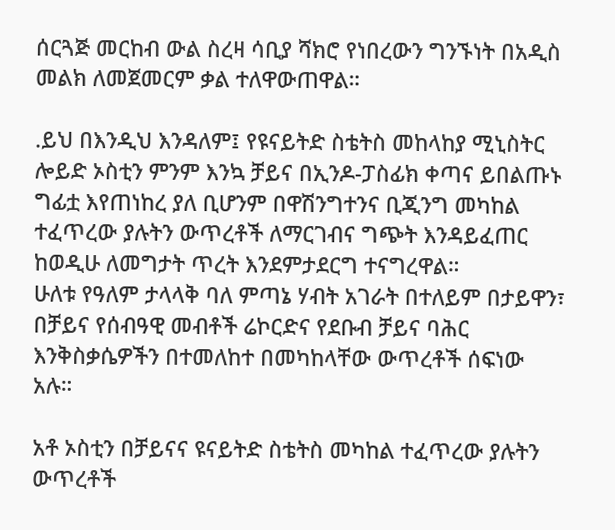ሰርጓጅ መርከብ ውል ስረዛ ሳቢያ ሻክሮ የነበረውን ግንኙነት በአዲስ መልክ ለመጀመርም ቃል ተለዋውጠዋል።

.ይህ በእንዲህ እንዳለም፤ የዩናይትድ ስቴትስ መከላከያ ሚኒስትር ሎይድ ኦስቲን ምንም እንኳ ቻይና በኢንዶ-ፓስፊክ ቀጣና ይበልጡኑ ግፊቷ እየጠነከረ ያለ ቢሆንም በዋሽንግተንና ቢጂንግ መካከል ተፈጥረው ያሉትን ውጥረቶች ለማርገብና ግጭት እንዳይፈጠር ከወዲሁ ለመግታት ጥረት እንደምታደርግ ተናግረዋል።
ሁለቱ የዓለም ታላላቅ ባለ ምጣኔ ሃብት አገራት በተለይም በታይዋን፣ በቻይና የሰብዓዊ መብቶች ሬኮርድና የደቡብ ቻይና ባሕር እንቅስቃሴዎችን በተመለከተ በመካከላቸው ውጥረቶች ሰፍነው አሉ።

አቶ ኦስቲን በቻይናና ዩናይትድ ስቴትስ መካከል ተፈጥረው ያሉትን ውጥረቶች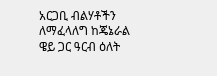አርጋቢ ብልሃቶችን ለማፈላለግ ከጄኔራል ዌይ ጋር ዓርብ ዕለት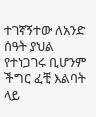ተገኛኝተው ለአንድ ሰዓት ያህል የተነጋገሩ ቢሆንም ችግር ፈቺ እልባት ላይ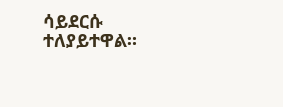ሳይደርሱ ተለያይተዋል።